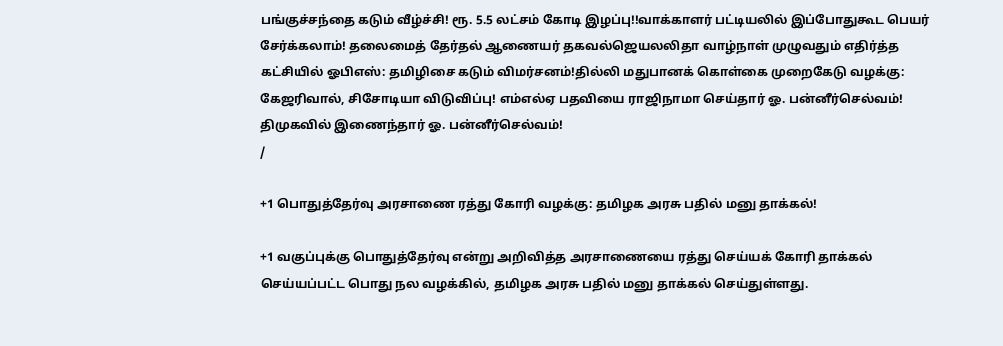பங்குச்சந்தை கடும் வீழ்ச்சி! ரூ. 5.5 லட்சம் கோடி இழப்பு!!வாக்காளர் பட்டியலில் இப்போதுகூட பெயர் சேர்க்கலாம்! தலைமைத் தேர்தல் ஆணையர் தகவல்ஜெயலலிதா வாழ்நாள் முழுவதும் எதிர்த்த கட்சியில் ஓபிஎஸ்: தமிழிசை கடும் விமர்சனம்!தில்லி மதுபானக் கொள்கை முறைகேடு வழக்கு: கேஜரிவால், சிசோடியா விடுவிப்பு! எம்எல்ஏ பதவியை ராஜிநாமா செய்தார் ஓ. பன்னீர்செல்வம்! திமுகவில் இணைந்தார் ஓ. பன்னீர்செல்வம்!
/

+1 பொதுத்தேர்வு அரசாணை ரத்து கோரி வழக்கு: தமிழக அரசு பதில் மனு தாக்கல்!

+1 வகுப்புக்கு பொதுத்தேர்வு என்று அறிவித்த அரசாணையை ரத்து செய்யக் கோரி தாக்கல் செய்யப்பட்ட பொது நல வழக்கில், தமிழக அரசு பதில் மனு தாக்கல் செய்துள்ளது.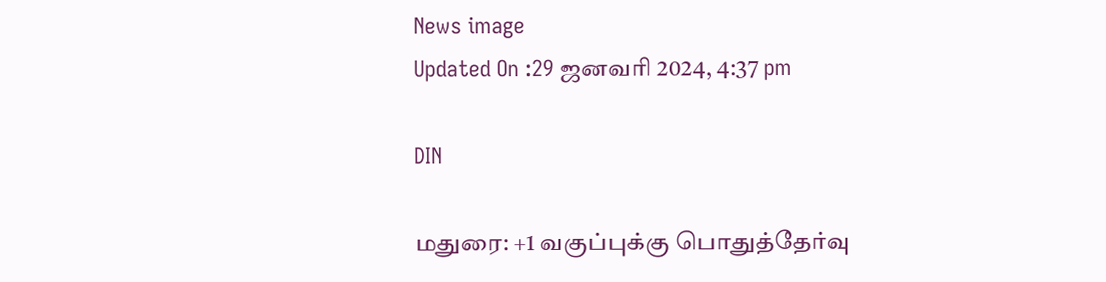News image
Updated On :29 ஜனவரி 2024, 4:37 pm

DIN

மதுரை: +1 வகுப்புக்கு பொதுத்தேர்வு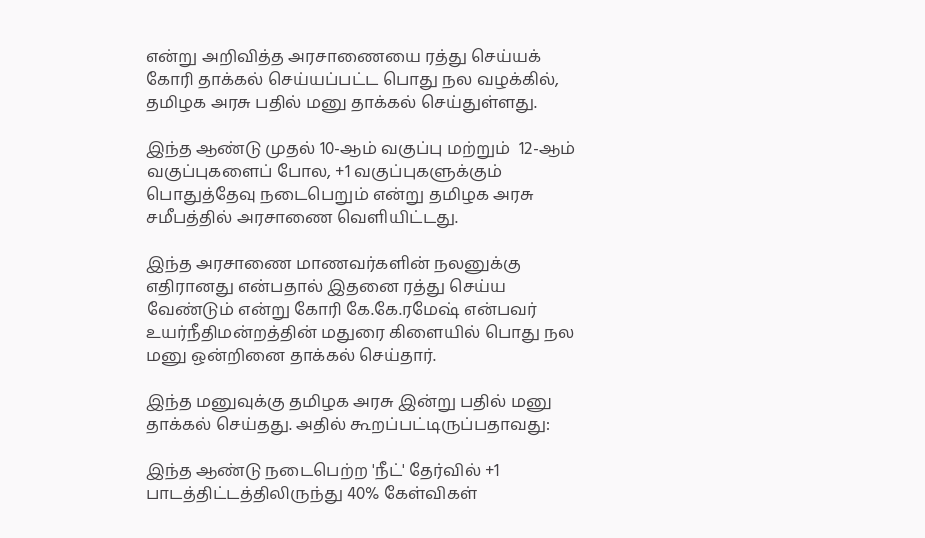என்று அறிவித்த அரசாணையை ரத்து செய்யக் கோரி தாக்கல் செய்யப்பட்ட பொது நல வழக்கில், தமிழக அரசு பதில் மனு தாக்கல் செய்துள்ளது.

இந்த ஆண்டு முதல் 10-ஆம் வகுப்பு மற்றும்  12-ஆம் வகுப்புகளைப் போல, +1 வகுப்புகளுக்கும் பொதுத்தேவு நடைபெறும் என்று தமிழக அரசு சமீபத்தில் அரசாணை வெளியிட்டது.

இந்த அரசாணை மாணவர்களின் நலனுக்கு எதிரானது என்பதால் இதனை ரத்து செய்ய வேண்டும் என்று கோரி கே.கே.ரமேஷ் என்பவர் உயர்நீதிமன்றத்தின் மதுரை கிளையில் பொது நல மனு ஒன்றினை தாக்கல் செய்தார்.

இந்த மனுவுக்கு தமிழக அரசு இன்று பதில் மனு தாக்கல் செய்தது. அதில் கூறப்பட்டிருப்பதாவது:

இந்த ஆண்டு நடைபெற்ற 'நீட்' தேர்வில் +1 பாடத்திட்டத்திலிருந்து 40% கேள்விகள்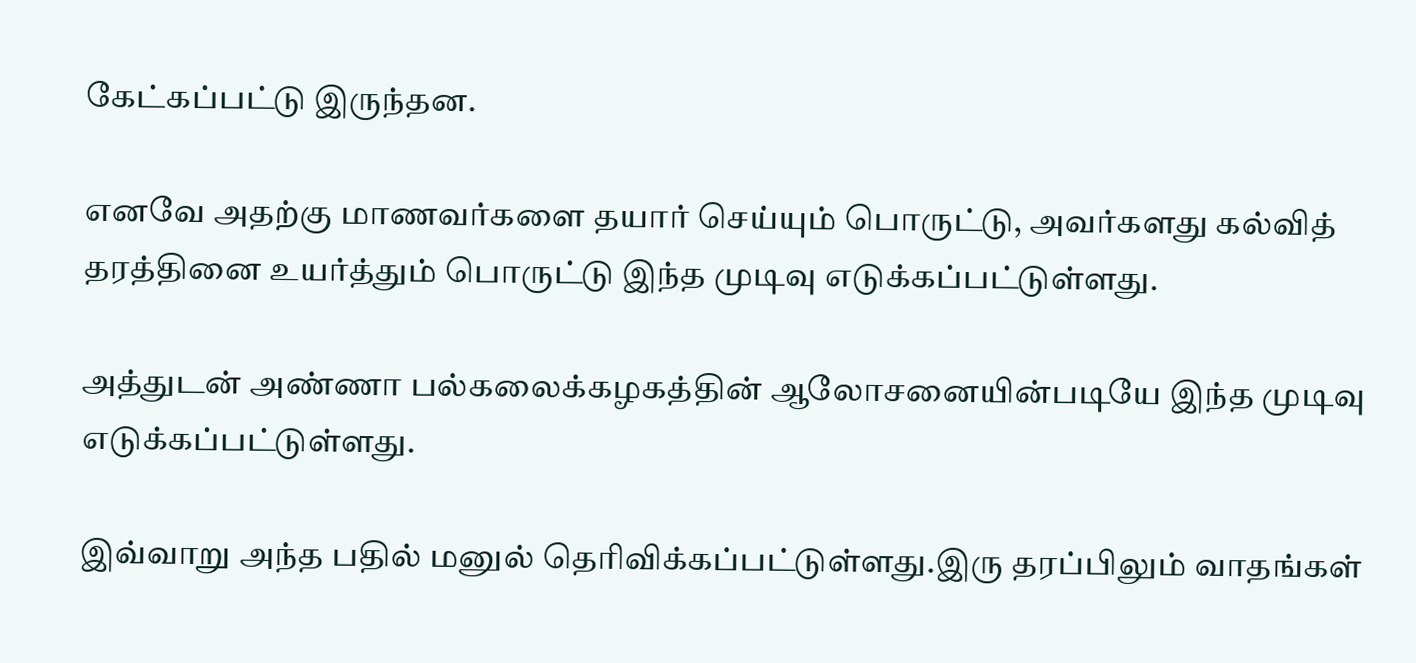கேட்கப்பட்டு இருந்தன.

எனவே அதற்கு மாணவர்களை தயார் செய்யும் பொருட்டு, அவர்களது கல்வித் தரத்தினை உயர்த்தும் பொருட்டு இந்த முடிவு எடுக்கப்பட்டுள்ளது.

அத்துடன் அண்ணா பல்கலைக்கழகத்தின் ஆலோசனையின்படியே இந்த முடிவு எடுக்கப்பட்டுள்ளது.

இவ்வாறு அந்த பதில் மனுல் தெரிவிக்கப்பட்டுள்ளது.இரு தரப்பிலும் வாதங்கள்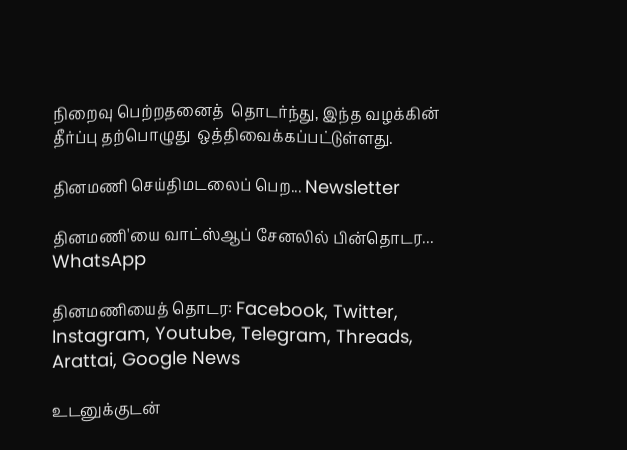நிறைவு பெற்றதனைத்  தொடர்ந்து, இந்த வழக்கின் தீர்ப்பு தற்பொழுது  ஒத்திவைக்கப்பட்டுள்ளது.

தினமணி செய்திமடலைப் பெற... Newsletter

தினமணி'யை வாட்ஸ்ஆப் சேனலில் பின்தொடர... WhatsApp

தினமணியைத் தொடர: Facebook, Twitter, Instagram, Youtube, Telegram, Threads, Arattai, Google News

உடனுக்குடன்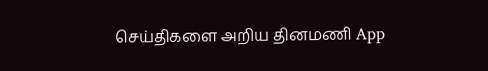செய்திகளை அறிய தினமணி App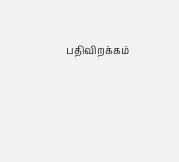பதிவிறக்கம்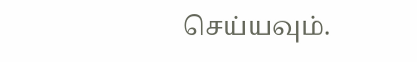செய்யவும்.